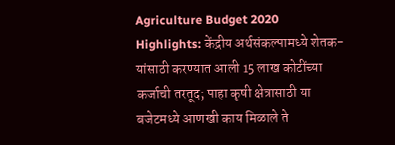Agriculture Budget 2020 Highlights: केंद्रीय अर्थसंकल्पामध्ये शेतक-यांसाठी करण्यात आली 15 लाख कोटींच्या कर्जाची तरतूद; पाहा कृषी क्षेत्रासाठी या बजेटमध्ये आणखी काय मिळाले ते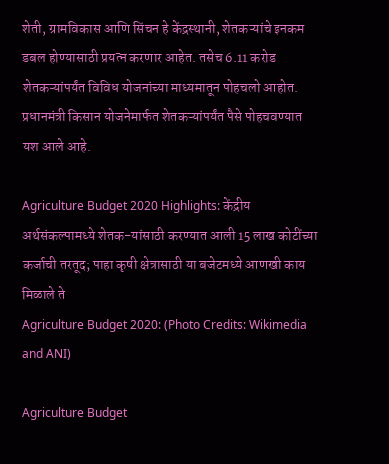शेती, ग्रामविकास आणि सिंचन हे केंद्रस्थानी, शेतकऱ्यांचे इनकम डबल होण्यासाठी प्रयत्न करणार आहेत. तसेच 6.11 करोड शेतकऱ्यांपर्यंत विविध योजनांच्या माध्यमातून पोहचलो आहोत. प्रधानमंत्री किसान योजनेमार्फत शेतकऱ्यांपर्यंत पैसे पोहचवण्यात यश आले आहे.

Agriculture Budget 2020 Highlights: केंद्रीय अर्थसंकल्पामध्ये शेतक-यांसाठी करण्यात आली 15 लाख कोटींच्या कर्जाची तरतूद; पाहा कृषी क्षेत्रासाठी या बजेटमध्ये आणखी काय मिळाले ते
Agriculture Budget 2020: (Photo Credits: Wikimedia and ANI)

Agriculture Budget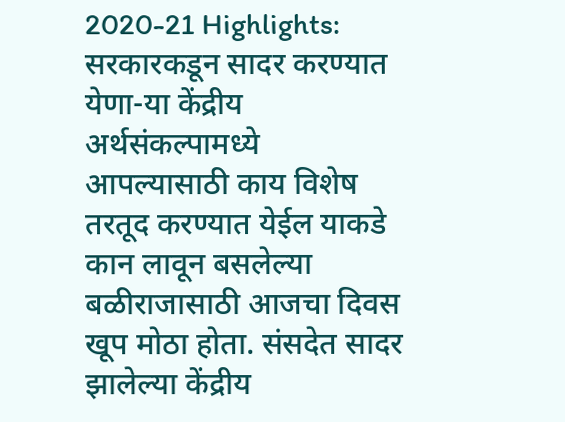2020-21 Highlights: सरकारकडून सादर करण्यात येणा-या केंद्रीय अर्थसंकल्पामध्ये आपल्यासाठी काय विशेष तरतूद करण्यात येईल याकडे कान लावून बसलेल्या बळीराजासाठी आजचा दिवस खूप मोठा होता. संसदेत सादर झालेल्या केंद्रीय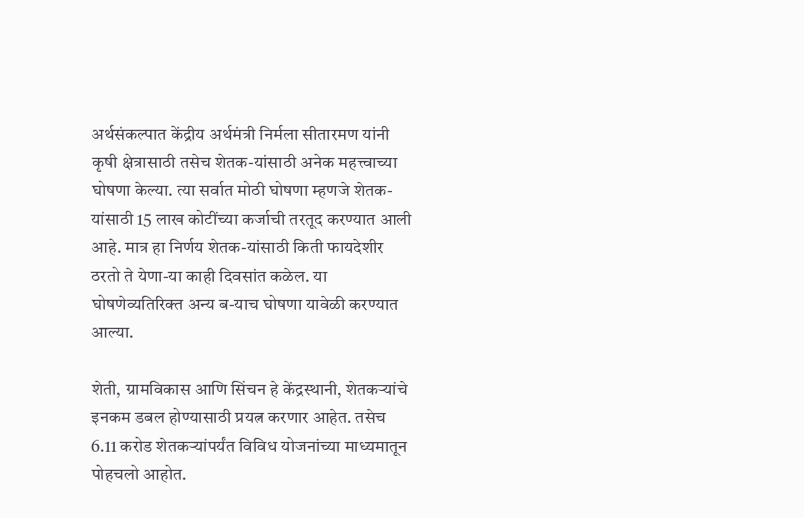अर्थसंकल्पात केंद्रीय अर्थमंत्री निर्मला सीतारमण यांनी कृषी क्षेत्रासाठी तसेच शेतक-यांसाठी अनेक महत्त्वाच्या घोषणा केल्या. त्या सर्वात मोठी घोषणा म्हणजे शेतक-यांसाठी 15 लाख कोटींच्या कर्जाची तरतूद करण्यात आली आहे. मात्र हा निर्णय शेतक-यांसाठी किती फायदेशीर ठरतो ते येणा-या काही दिवसांत कळेल. या घोषणेव्यतिरिक्त अन्य ब-याच घोषणा यावेळी करण्यात आल्या.

शेती, ग्रामविकास आणि सिंचन हे केंद्रस्थानी, शेतकऱ्यांचे इनकम डबल होण्यासाठी प्रयत्न करणार आहेत. तसेच 6.11 करोड शेतकऱ्यांपर्यंत विविध योजनांच्या माध्यमातून पोहचलो आहोत.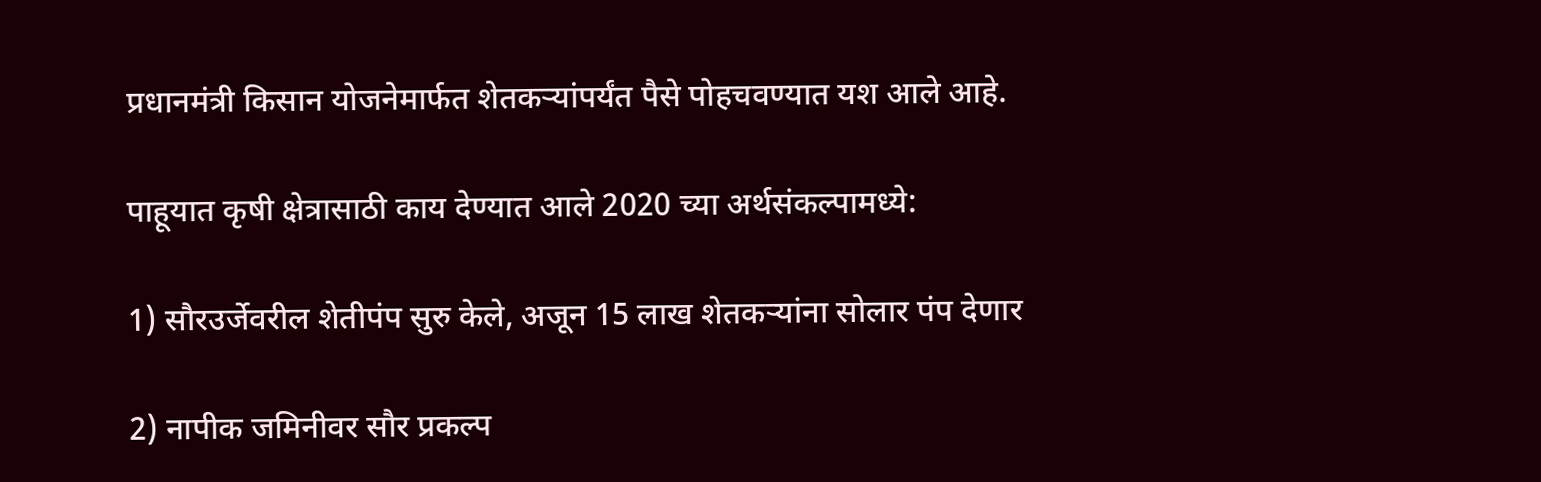प्रधानमंत्री किसान योजनेमार्फत शेतकऱ्यांपर्यंत पैसे पोहचवण्यात यश आले आहे.

पाहूयात कृषी क्षेत्रासाठी काय देण्यात आले 2020 च्या अर्थसंकल्पामध्ये:

1) सौरउर्जेवरील शेतीपंप सुरु केले, अजून 15 लाख शेतकऱ्यांना सोलार पंप देणार

2) नापीक जमिनीवर सौर प्रकल्प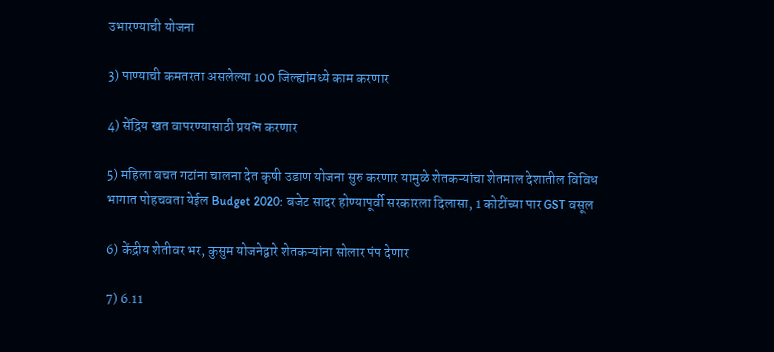उभारण्याची योजना

3) पाण्याची कमतरता असलेल्या 100 जिल्ह्यांमध्ये काम करणार

4) सेंद्रिय खत वापरण्यासाठी प्रयत्न करणार

5) महिला बचत गटांना चालना देत कृषी उडाण योजना सुरु करणार यामुळे शेतकऱ्यांचा शेतमाल देशातील विविध भागात पोहचवता येईल Budget 2020: बजेट सादर होण्यापूर्वी सरकारला दिलासा, 1 कोटींच्या पार GST वसूल

6) केंद्रीय शेतीवर भर, कुसुम योजनेद्वारे शेतकऱ्यांना सोलार पंप देणार

7) 6.11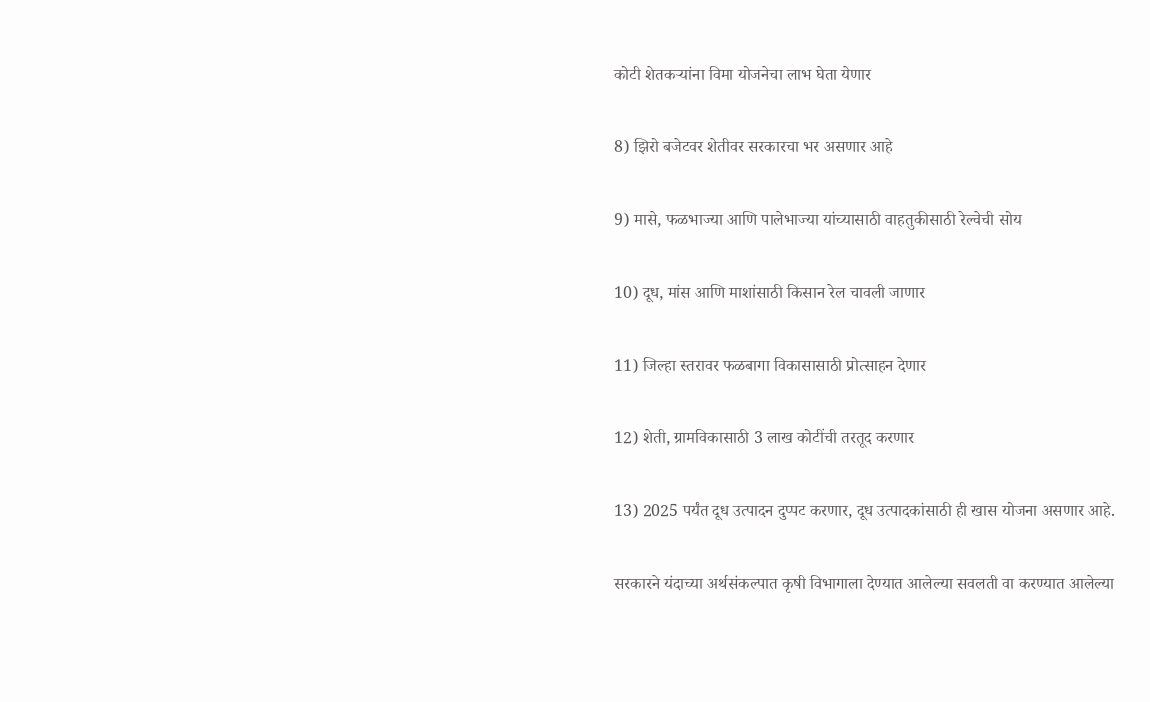कोटी शेतकऱ्यांना विमा योजनेचा लाभ घेता येणार

8) झिरो बजेटवर शेतीवर सरकारचा भर असणार आहे

9) मासे, फळभाज्या आणि पालेभाज्या यांच्यासाठी वाहतुकीसाठी रेल्वेची सोय

10) दूध, मांस आणि माशांसाठी किसान रेल चावली जाणार

11) जिल्हा स्तरावर फळबागा विकासासाठी प्रोत्साहन देणार

12) शेती, ग्रामविकासाठी 3 लाख कोटींची तरतूद करणार

13) 2025 पर्यंत दूध उत्पादन दुप्पट करणार, दूध उत्पादकांसाठी ही खास योजना असणार आहे.

सरकारने यंदाच्या अर्थसंकल्पात कृषी विभागाला देण्यात आलेल्या सवलती वा करण्यात आलेल्या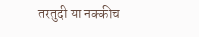तरतुदी या नक्कीच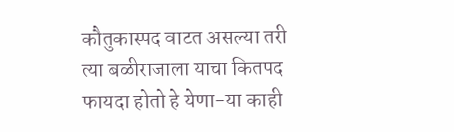कौतुकास्पद वाटत असल्या तरी त्या बळीराजाला याचा कितपद फायदा होतो हे येणा-या काही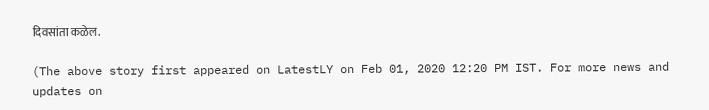दिवसांता कळेल.

(The above story first appeared on LatestLY on Feb 01, 2020 12:20 PM IST. For more news and updates on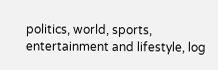politics, world, sports, entertainment and lifestyle, log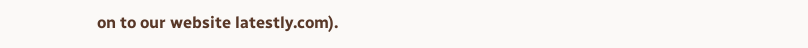on to our website latestly.com).